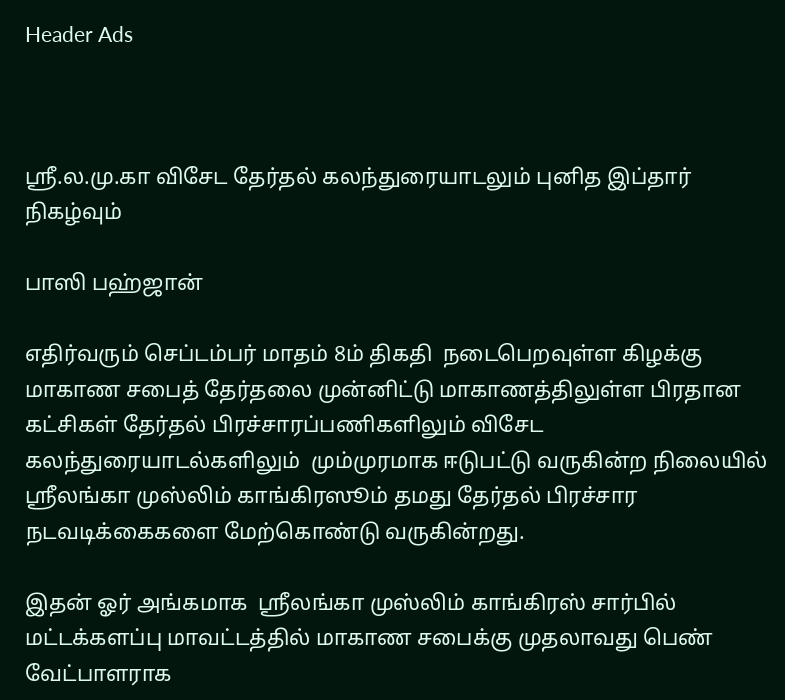Header Ads



ஸ்ரீ.ல.மு.கா விசேட தேர்தல் கலந்துரையாடலும் புனித இப்தார் நிகழ்வும்

பாஸி பஹ்ஜான்

எதிர்வரும் செப்டம்பர் மாதம் 8ம் திகதி  நடைபெறவுள்ள கிழக்கு மாகாண சபைத் தேர்தலை முன்னிட்டு மாகாணத்திலுள்ள பிரதான கட்சிகள் தேர்தல் பிரச்சாரப்பணிகளிலும் விசேட கலந்துரையாடல்களிலும்  மும்முரமாக ஈடுபட்டு வருகின்ற நிலையில் ஸ்ரீலங்கா முஸ்லிம் காங்கிரஸூம் தமது தேர்தல் பிரச்சார  நடவடிக்கைகளை மேற்கொண்டு வருகின்றது.

இதன் ஓர் அங்கமாக  ஸ்ரீலங்கா முஸ்லிம் காங்கிரஸ் சார்பில் மட்டக்களப்பு மாவட்டத்தில் மாகாண சபைக்கு முதலாவது பெண் வேட்பாளராக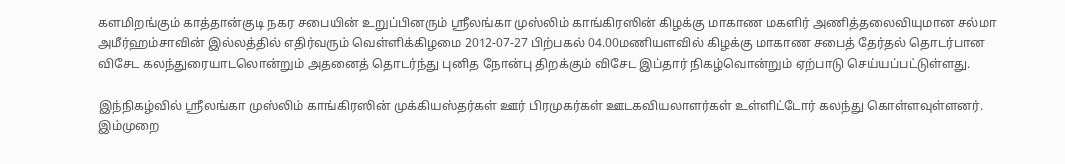களமிறங்கும் காத்தான்குடி நகர சபையின் உறுப்பினரும் ஸ்ரீலங்கா முஸ்லிம் காங்கிரஸின் கிழக்கு மாகாண மகளிர் அணித்தலைவியுமான சல்மா அமீர்ஹம்சாவின் இல்லத்தில் எதிர்வரும் வெள்ளிக்கிழமை 2012-07-27 பிற்பகல் 04.00மணியளவில் கிழக்கு மாகாண சபைத் தேர்தல் தொடர்பான விசேட கலந்துரையாடலொன்றும் அதனைத் தொடர்ந்து புனித நோன்பு திறக்கும் விசேட இப்தார் நிகழ்வொன்றும் ஏற்பாடு செய்யப்பட்டுள்ளது.

இந்நிகழ்வில் ஸ்ரீலங்கா முஸ்லிம் காங்கிரஸின் முக்கியஸ்தர்கள் ஊர் பிரமுகர்கள் ஊடகவியலாளர்கள் உள்ளிட்டோர் கலந்து கொள்ளவுள்ளனர்.
இம்முறை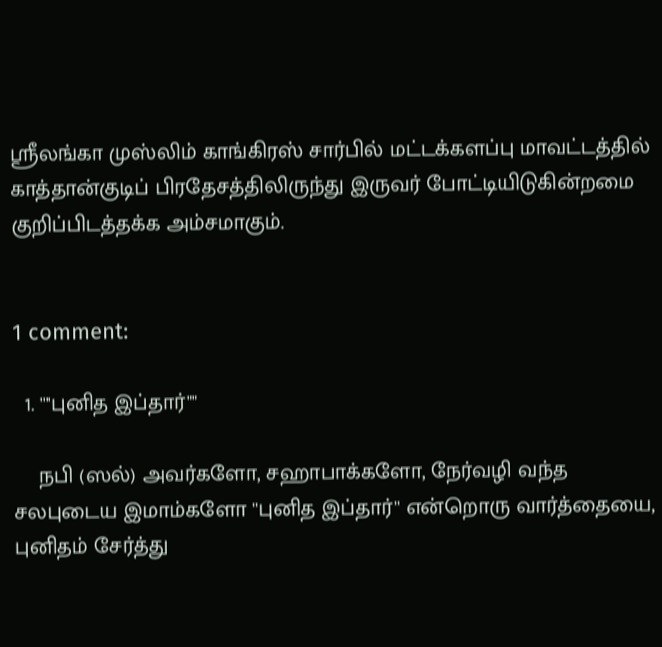ஸ்ரீலங்கா முஸ்லிம் காங்கிரஸ் சார்பில் மட்டக்களப்பு மாவட்டத்தில் காத்தான்குடிப் பிரதேசத்திலிருந்து இருவர் போட்டியிடுகின்றமை குறிப்பிடத்தக்க அம்சமாகும்.


1 comment:

  1. ''''புனித இப்தார்""

    நபி (ஸல்) அவர்களோ, சஹாபாக்களோ, நேர்வழி வந்த சலபுடைய இமாம்களோ ''புனித இப்தார்'' என்றொரு வார்த்தையை, புனிதம் சேர்த்து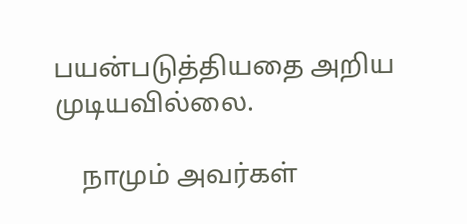பயன்படுத்தியதை அறிய முடியவில்லை.

    நாமும் அவர்கள்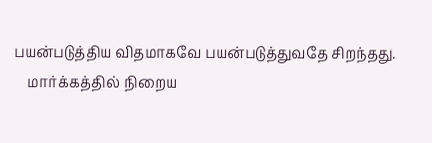பயன்படுத்திய விதமாகவே பயன்படுத்துவதே சிறந்தது.
    மார்க்கத்தில் நிறைய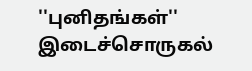''புனிதங்கள்'' இடைச்சொருகல்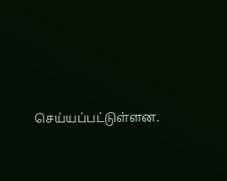செய்யப்பட்டுள்ளன.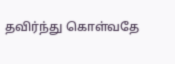தவிர்ந்து கொள்வதே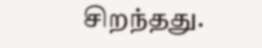சிறந்தது.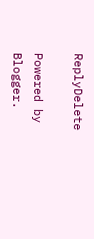ReplyDelete

Powered by Blogger.